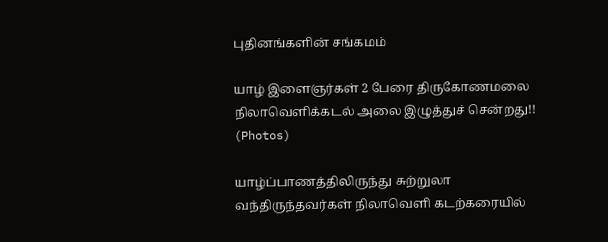புதினங்களின் சங்கமம்

யாழ் இளைஞர்கள் 2 பேரை திருகோணமலை நிலாவெளிக்கடல் அலை இழுத்துச் சென்றது!! (Photos)

யாழ்ப்பாணத்திலிருந்து சுற்றுலா வந்திருந்தவர்கள் நிலாவெளி கடற்கரையில்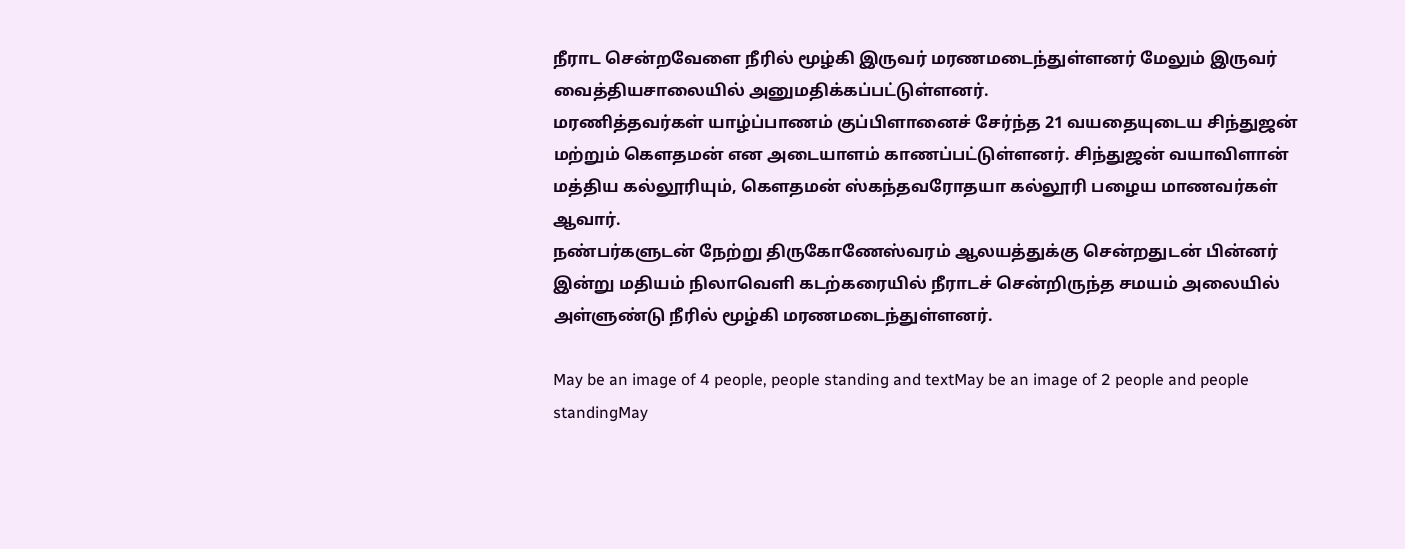நீராட சென்றவேளை நீரில் மூழ்கி இருவர் மரணமடைந்துள்ளனர் மேலும் இருவர் வைத்தியசாலையில் அனுமதிக்கப்பட்டுள்ளனர்.
மரணித்தவர்கள் யாழ்ப்பாணம் குப்பிளானைச் சேர்ந்த 21 வயதையுடைய சிந்துஜன் மற்றும் கௌதமன் என அடையாளம் காணப்பட்டுள்ளனர். சிந்துஜன் வயாவிளான் மத்திய கல்லூரியும், கௌதமன் ஸ்கந்தவரோதயா கல்லூரி பழைய மாணவர்கள் ஆவார்.
நண்பர்களுடன் நேற்று திருகோணேஸ்வரம் ஆலயத்துக்கு சென்றதுடன் பின்னர் இன்று மதியம் நிலாவெளி கடற்கரையில் நீராடச் சென்றிருந்த சமயம் அலையில் அள்ளுண்டு நீரில் மூழ்கி மரணமடைந்துள்ளனர்.

May be an image of 4 people, people standing and textMay be an image of 2 people and people standingMay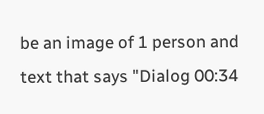be an image of 1 person and text that says "Dialog 00:34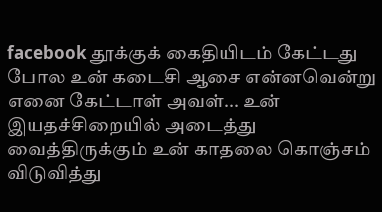facebook தூக்குக் கைதியிடம் கேட்டது போல உன் கடைசி ஆசை என்னவென்று எனை கேட்டாள் அவள்... உன் இயதச்சிறையில் அடைத்து வைத்திருக்கும் உன் காதலை கொஞ்சம் விடுவித்து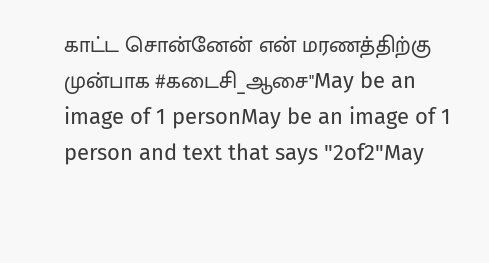காட்ட சொன்னேன் என் மரணத்திற்கு முன்பாக #கடைசி_ஆசை"May be an image of 1 personMay be an image of 1 person and text that says "2of2"May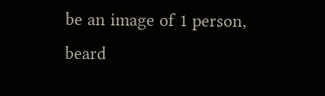be an image of 1 person, beard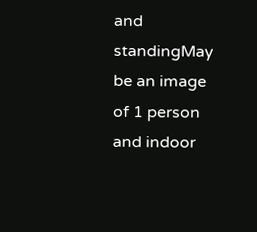and standingMay be an image of 1 person and indoor